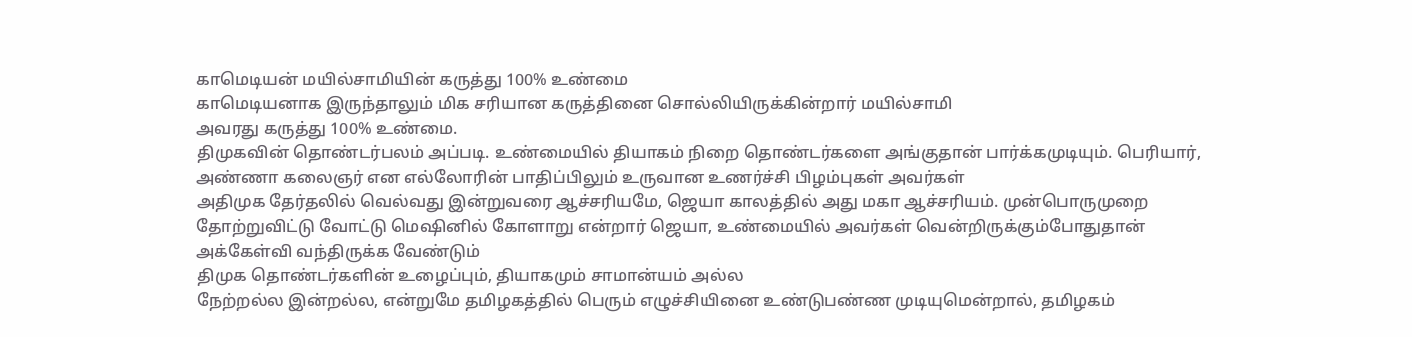காமெடியன் மயில்சாமியின் கருத்து 100% உண்மை
காமெடியனாக இருந்தாலும் மிக சரியான கருத்தினை சொல்லியிருக்கின்றார் மயில்சாமி
அவரது கருத்து 100% உண்மை.
திமுகவின் தொண்டர்பலம் அப்படி. உண்மையில் தியாகம் நிறை தொண்டர்களை அங்குதான் பார்க்கமுடியும். பெரியார், அண்ணா கலைஞர் என எல்லோரின் பாதிப்பிலும் உருவான உணர்ச்சி பிழம்புகள் அவர்கள்
அதிமுக தேர்தலில் வெல்வது இன்றுவரை ஆச்சரியமே, ஜெயா காலத்தில் அது மகா ஆச்சரியம். முன்பொருமுறை தோற்றுவிட்டு வோட்டு மெஷினில் கோளாறு என்றார் ஜெயா, உண்மையில் அவர்கள் வென்றிருக்கும்போதுதான் அக்கேள்வி வந்திருக்க வேண்டும்
திமுக தொண்டர்களின் உழைப்பும், தியாகமும் சாமான்யம் அல்ல
நேற்றல்ல இன்றல்ல, என்றுமே தமிழகத்தில் பெரும் எழுச்சியினை உண்டுபண்ண முடியுமென்றால், தமிழகம்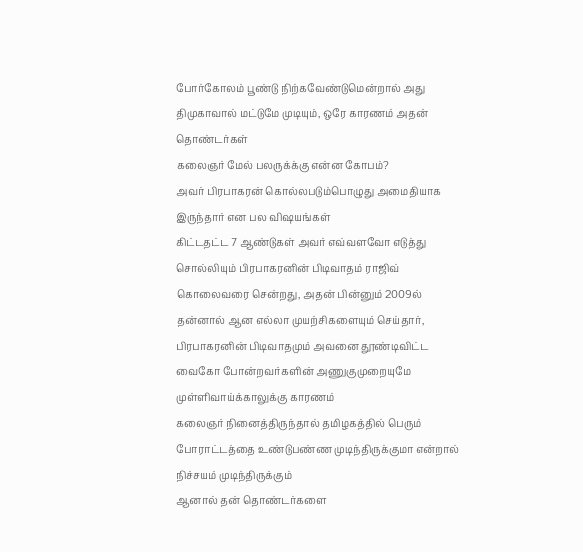போர்கோலம் பூண்டு நிற்கவேண்டுமென்றால் அது திமுகாவால் மட்டுமே முடியும், ஒரே காரணம் அதன் தொண்டர்கள்
கலைஞர் மேல் பலருக்க்கு என்ன கோபம்?
அவர் பிரபாகரன் கொல்லபடும்பொழுது அமைதியாக இருந்தார் என பல விஷயங்கள்
கிட்டதட்ட 7 ஆண்டுகள் அவர் எவ்வளவோ எடுத்து சொல்லியும் பிரபாகரனின் பிடிவாதம் ராஜிவ் கொலைவரை சென்றது, அதன் பின்னும் 2009ல் தன்னால் ஆன எல்லா முயற்சிகளையும் செய்தார், பிரபாகரனின் பிடிவாதமும் அவனை தூண்டிவிட்ட வைகோ போன்றவர்களின் அணுகுமுறையுமே முள்ளிவாய்க்காலுக்கு காரணம்
கலைஞர் நினைத்திருந்தால் தமிழகத்தில் பெரும் போராட்டத்தை உண்டுபண்ண முடிந்திருக்குமா என்றால் நிச்சயம் முடிந்திருக்கும்
ஆனால் தன் தொண்டர்களை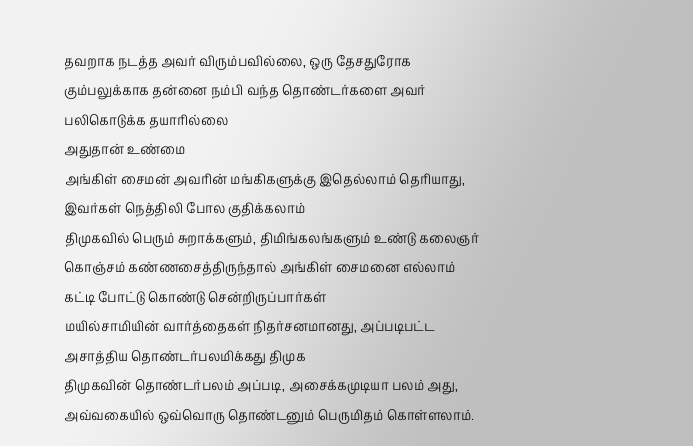தவறாக நடத்த அவர் விரும்பவில்லை, ஒரு தேசதுரோக கும்பலுக்காக தன்னை நம்பி வந்த தொண்டர்களை அவர் பலிகொடுக்க தயாரில்லை
அதுதான் உண்மை
அங்கிள் சைமன் அவரின் மங்கிகளுக்கு இதெல்லாம் தெரியாது, இவர்கள் நெத்திலி போல குதிக்கலாம்
திமுகவில் பெரும் சுறாக்களும், திமிங்கலங்களும் உண்டு கலைஞர் கொஞ்சம் கண்ணசைத்திருந்தால் அங்கிள் சைமனை எல்லாம் கட்டி போட்டு கொண்டு சென்றிருப்பார்கள்
மயில்சாமியின் வார்த்தைகள் நிதர்சனமானது, அப்படிபட்ட அசாத்திய தொண்டர்பலமிக்கது திமுக
திமுகவின் தொண்டர்பலம் அப்படி, அசைக்கமுடியா பலம் அது, அவ்வகையில் ஒவ்வொரு தொண்டனும் பெருமிதம் கொள்ளலாம்.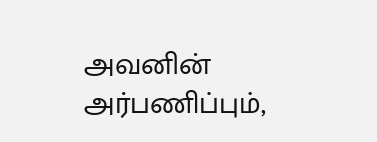அவனின் அர்பணிப்பும்,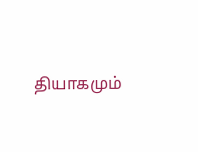தியாகமும்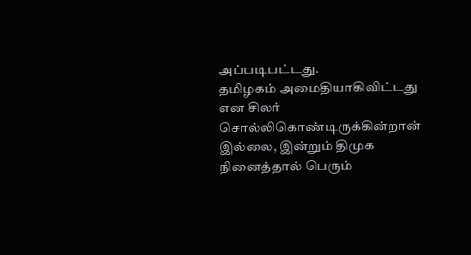அப்படிபட்டது.
தமிழகம் அமைதியாகிவிட்டது என சிலர் சொல்லிகொண்டிருக்கின்றான்
இல்லை, இன்றும் திமுக நினைத்தால் பெரும்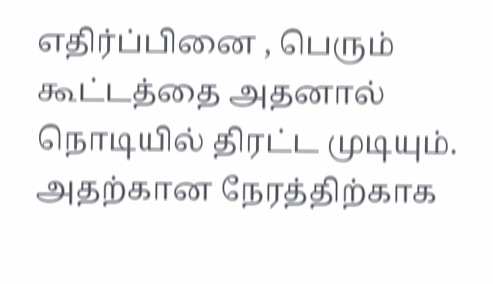எதிர்ப்பினை , பெரும் கூட்டத்தை அதனால் நொடியில் திரட்ட முடியும். அதற்கான நேரத்திற்காக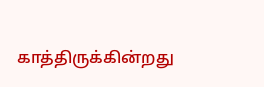காத்திருக்கின்றது